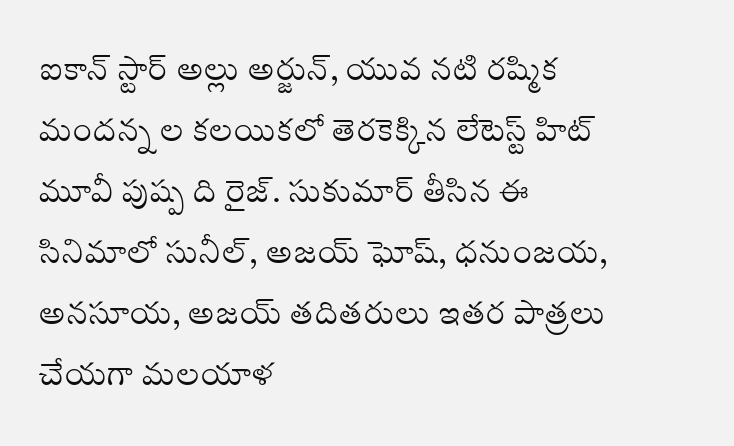ఐకాన్ స్టార్ అల్లు అర్జున్, యువ నటి రష్మిక మందన్న ల కలయికలో తెరకెక్కిన లేటెస్ట్ హిట్ మూవీ పుష్ప ది రైజ్. సుకుమార్ తీసిన ఈ సినిమాలో సునీల్, అజయ్ ఘోష్, ధనుంజయ, అనసూయ, అజయ్ తదితరులు ఇతర పాత్రలు చేయగా మలయాళ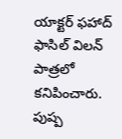యాక్టర్ ఫహాద్ ఫాసిల్ విలన్ పాత్రలో కనిపించారు. పుష్ప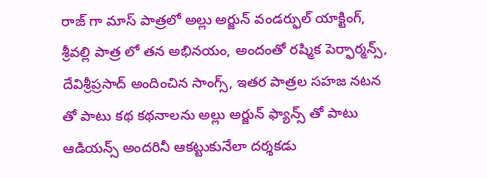రాజ్ గా మాస్ పాత్రలో అల్లు అర్జున్ వండర్ఫుల్ యాక్టింగ్, శ్రీవల్లి పాత్ర లో తన అభినయం, అందంతో రష్మిక పెర్ఫార్మన్స్, దేవిశ్రీప్రసాద్ అందించిన సాంగ్స్, ఇతర పాత్రల సహజ నటన తో పాటు కథ కథనాలను అల్లు అర్జున్ ఫ్యాన్స్ తో పాటు ఆడియన్స్ అందరినీ ఆకట్టుకునేలా దర్శకడు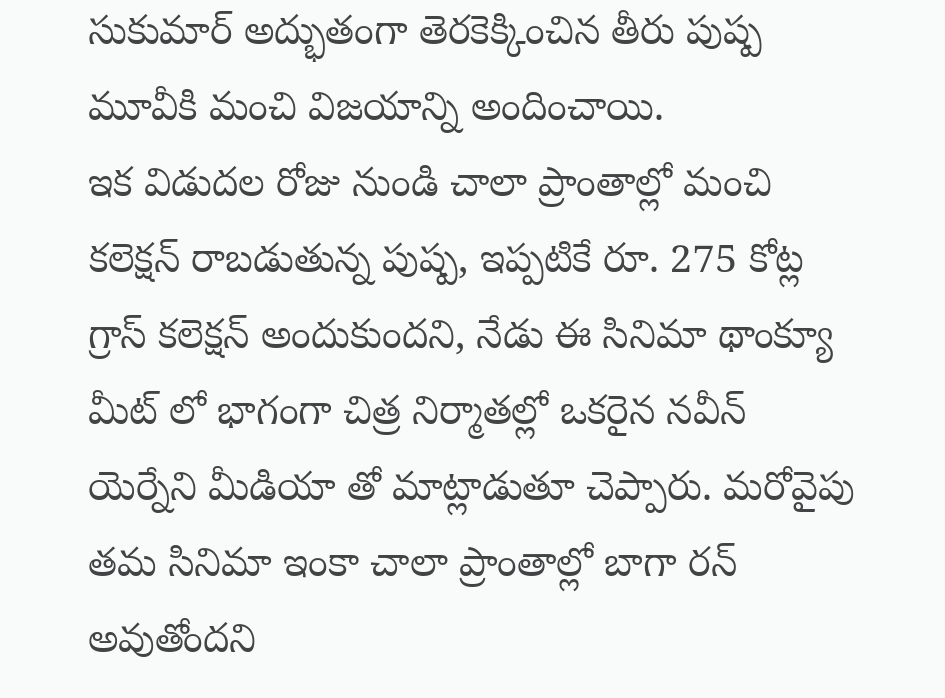సుకుమార్ అద్భుతంగా తెరకెక్కించిన తీరు పుష్ప మూవీకి మంచి విజయాన్ని అందించాయి.
ఇక విడుదల రోజు నుండి చాలా ప్రాంతాల్లో మంచి కలెక్షన్ రాబడుతున్న పుష్ప, ఇప్పటికే రూ. 275 కోట్ల గ్రాస్ కలెక్షన్ అందుకుందని, నేడు ఈ సినిమా థాంక్యూ మీట్ లో భాగంగా చిత్ర నిర్మాతల్లో ఒకరైన నవీన్ యెర్నేని మీడియా తో మాట్లాడుతూ చెప్పారు. మరోవైపు తమ సినిమా ఇంకా చాలా ప్రాంతాల్లో బాగా రన్ అవుతోందని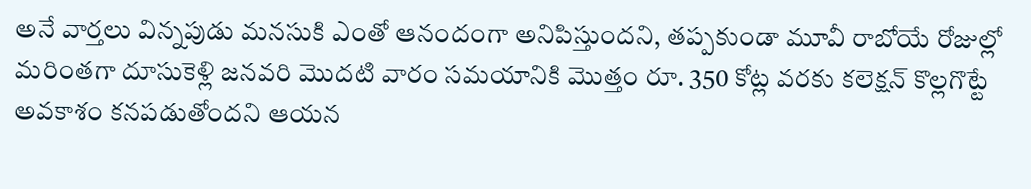అనే వార్తలు విన్నపుడు మనసుకి ఎంతో ఆనందంగా అనిపిస్తుందని, తప్పకుండా మూవీ రాబోయే రోజుల్లో మరింతగా దూసుకెళ్లి జనవరి మొదటి వారం సమయానికి మొత్తం రూ. 350 కోట్ల వరకు కలెక్షన్ కొల్లగొట్టే అవకాశం కనపడుతోందని ఆయన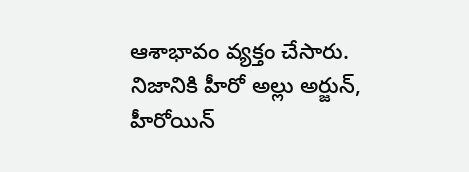ఆశాభావం వ్యక్తం చేసారు.
నిజానికి హీరో అల్లు అర్జున్, హీరోయిన్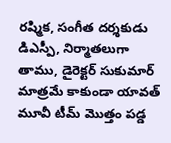రష్మిక, సంగీత దర్శకుడు డిఎస్పీ, నిర్మాతలుగా తాము, డైరెక్టర్ సుకుమార్ మాత్రమే కాకుండా యావత్ మూవీ టీమ్ మొత్తం పడ్డ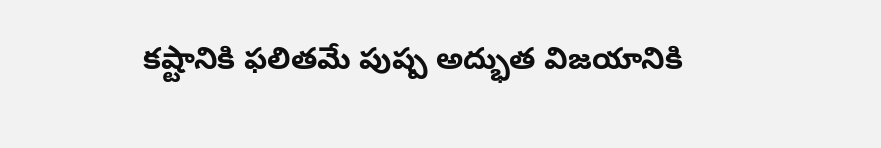కష్టానికి ఫలితమే పుష్ప అద్భుత విజయానికి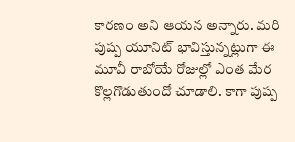కారణం అని ఆయన అన్నారు. మరి పుష్ప యూనిట్ భావిస్తున్నట్లుగా ఈ మూవీ రాబోయే రోజుల్లో ఎంత మేర కొల్లగొడుతుందో చూడాలి. కాగా పుష్ప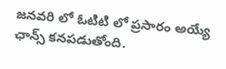జనవరి లో ఓటిటి లో ప్రసారం అయ్యే ఛాన్స్ కనపడుతోంది.